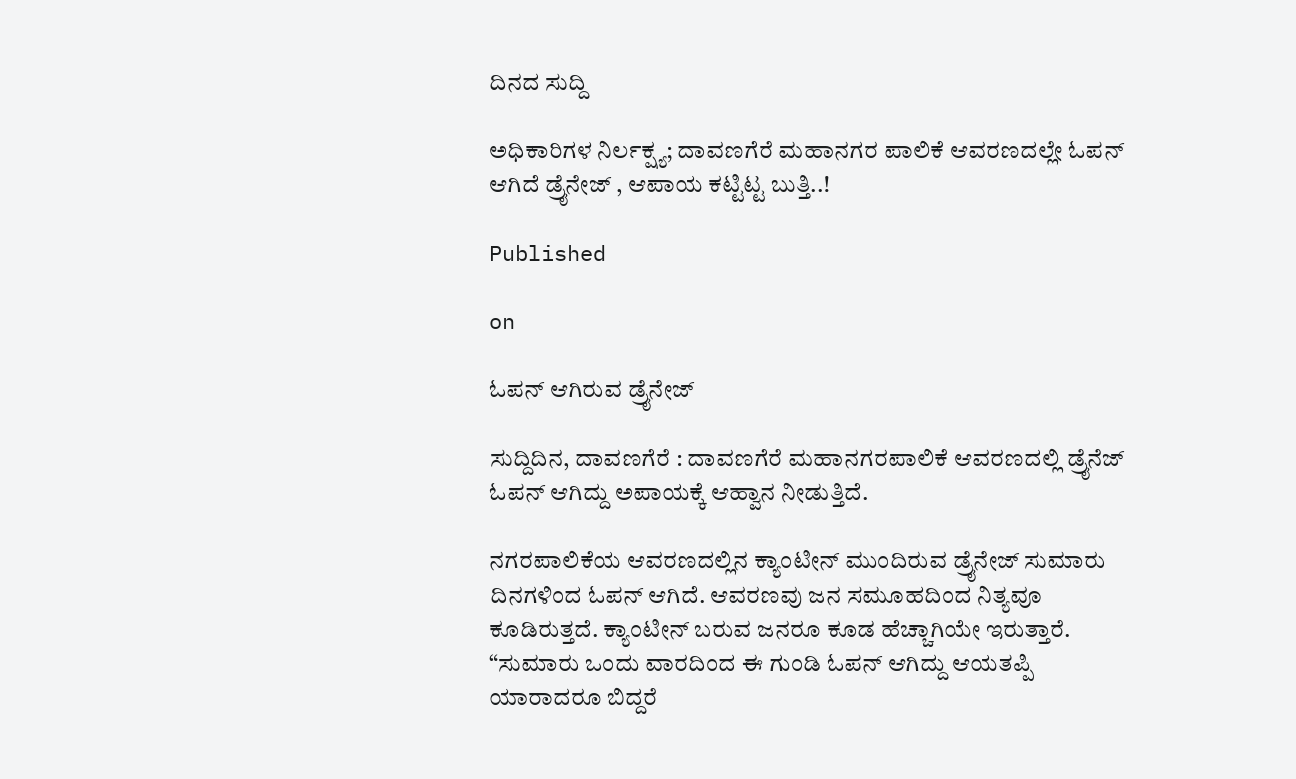ದಿನದ ಸುದ್ದಿ

ಅಧಿಕಾರಿಗಳ ನಿರ್ಲಕ್ಷ್ಯ; ದಾವಣಗೆರೆ ಮಹಾನಗರ ಪಾಲಿಕೆ ಆವರಣದಲ್ಲೇ ಓಪನ್ ಆಗಿದೆ ಡ್ರೈನೇಜ್ , ಆಪಾಯ ಕಟ್ಟಿಟ್ಟ ಬುತ್ತಿ..!

Published

on

ಓಪನ್ ಆಗಿರುವ ಡ್ರೈನೇಜ್

ಸುದ್ದಿದಿನ, ದಾವಣಗೆರೆ : ದಾವಣಗೆರೆ ಮಹಾನಗರಪಾಲಿಕೆ ಆವರಣದಲ್ಲಿ ಡ್ರೈನೆಜ್ ಓಪನ್ ಆಗಿದ್ದು ಅಪಾಯಕ್ಕೆ ಆಹ್ವಾನ ನೀಡುತ್ತಿದೆ.

ನಗರಪಾಲಿಕೆಯ ಆವರಣದಲ್ಲಿನ ಕ್ಯಾಂಟೀನ್ ಮುಂದಿರುವ ಡ್ರೈನೇಜ್ ಸುಮಾರು ದಿನಗಳಿಂದ ಓಪನ್ ಆಗಿದೆ. ಆವರಣವು ಜನ ಸಮೂಹದಿಂದ ನಿತ್ಯವೂ ಕೂಡಿರುತ್ತದೆ. ಕ್ಯಾಂಟೀನ್ ಬರುವ ಜನರೂ ಕೂಡ ಹೆಚ್ಚಾಗಿಯೇ ಇರುತ್ತಾರೆ. “ಸುಮಾರು ಒಂದು ವಾರದಿಂದ ಈ ಗುಂಡಿ ಓಪನ್ ಆಗಿದ್ದು ಆಯತಪ್ಪಿ ಯಾರಾದರೂ ಬಿದ್ದರೆ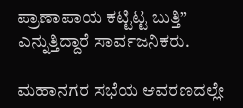ಪ್ರಾಣಾಪಾಯ ಕಟ್ಟಿಟ್ಟ ಬುತ್ತಿ” ಎನ್ನುತ್ತಿದ್ದಾರೆ ಸಾರ್ವಜನಿಕರು.

ಮಹಾನಗರ ಸಭೆಯ ಆವರಣದಲ್ಲೇ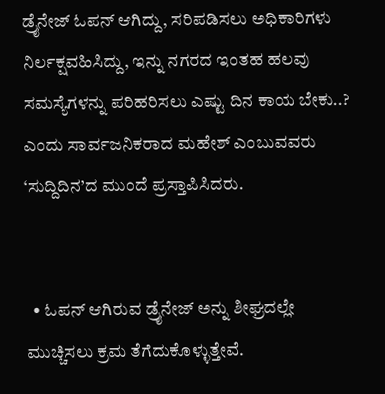ಡ್ರೈನೇಜ್ ಓಪನ್ ಆಗಿದ್ದು, ಸರಿಪಡಿಸಲು ಅಧಿಕಾರಿಗಳು ನಿರ್ಲಕ್ಷವಹಿಸಿದ್ದು, ಇನ್ನು ನಗರದ ಇಂತಹ ಹಲವು ಸಮಸ್ಯೆಗಳನ್ನು ಪರಿಹರಿಸಲು ಎಷ್ಟು ದಿನ ಕಾಯ ಬೇಕು..? ಎಂದು ಸಾರ್ವಜನಿಕರಾದ ಮಹೇಶ್ ಎಂಬುವವರು ‘ಸುದ್ದಿದಿನ’ದ ಮುಂದೆ ಪ್ರಸ್ತಾಪಿಸಿದರು.


  • ಓಪನ್ ಆಗಿರುವ ಡ್ರೈನೇಜ್ ಅನ್ನು ಶೀಘ್ರದಲ್ಲೇ ಮುಚ್ಚಿಸಲು ಕ್ರಮ ತೆಗೆದುಕೊಳ್ಳುತ್ತೇವೆ.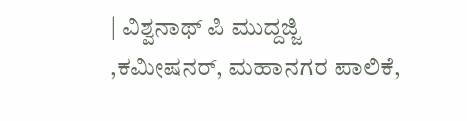| ವಿಶ್ವನಾಥ್ ಪಿ ಮುದ್ದಜ್ಜಿ ,ಕಮೀಷನರ್, ಮಹಾನಗರ ಪಾಲಿಕೆ,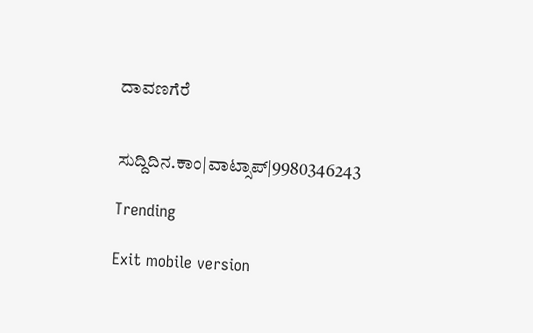ದಾವಣಗೆರೆ


ಸುದ್ದಿದಿನ.ಕಾಂ|ವಾಟ್ಸಾಪ್|9980346243

Trending

Exit mobile version